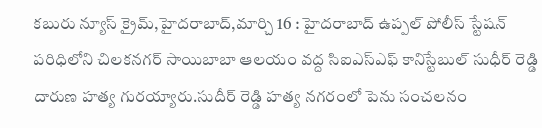కబురు న్యూస్ క్రైమ్,హైదరాబాద్,మార్చి 16 : హైదరాబాద్ ఉప్పల్ పోలీస్ స్టేషన్ పరిధిలోని చిలకనగర్ సాయిబాబా ఆలయం వద్ద సిఐఎస్ఎఫ్ కానిస్టేబుల్ సుధీర్ రెడ్డి దారుణ హత్య గురయ్యారు.సుదీర్ రెడ్డి హత్య నగరంలో పెను సంచలనం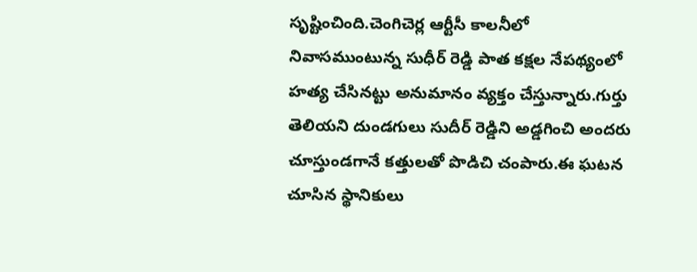సృష్టించింది.చెంగిచెర్ల ఆర్టీసీ కాలనీలో నివాసముంటున్న సుధీర్ రెడ్డి పాత కక్షల నేపథ్యంలో హత్య చేసినట్టు అనుమానం వ్యక్తం చేస్తున్నారు.గుర్తు తెలియని దుండగులు సుదీర్ రెడ్డిని అడ్డగించి అందరు చూస్తుండగానే కత్తులతో పొడిచి చంపారు.ఈ ఘటన చూసిన స్థానికులు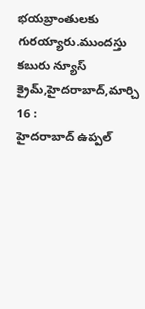భయబ్రాంతులకు గురయ్యారు.ముందస్తు
కబురు న్యూస్ క్రైమ్,హైదరాబాద్,మార్చి 16 :
హైదరాబాద్ ఉప్పల్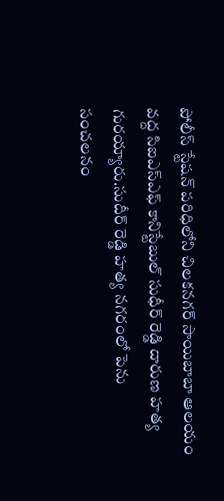పోలీస్ స్టేషన్ పరిధిలోని చిలకనగర్ సాయిబాబా ఆలయం వద్ద సిఐఎస్ఎఫ్ కానిస్టేబుల్ సుధీర్ రెడ్డి దారుణ హత్య గురయ్యారు.సుదీర్ రెడ్డి హత్య నగరంలో పెను సంచలనం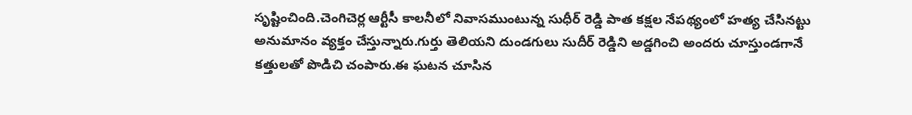సృష్టించింది.చెంగిచెర్ల ఆర్టీసీ కాలనీలో నివాసముంటున్న సుధీర్ రెడ్డి పాత కక్షల నేపథ్యంలో హత్య చేసినట్టు అనుమానం వ్యక్తం చేస్తున్నారు.గుర్తు తెలియని దుండగులు సుదీర్ రెడ్డిని అడ్డగించి అందరు చూస్తుండగానే కత్తులతో పొడిచి చంపారు.ఈ ఘటన చూసిన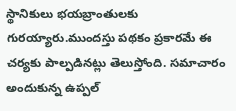స్థానికులు భయబ్రాంతులకు గురయ్యారు.ముందస్తు పథకం ప్రకారమే ఈ చర్యకు పాల్పడినట్లు తెలుస్తోంది. సమాచారం అందుకున్న ఉప్పల్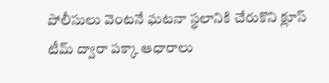పోలీసులు వెంటనే ఘటనా స్థలానికి చేరుకొని క్లూస్ టీమ్ ద్వారా పక్కా ఆధారాలు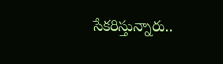సేకరిస్తున్నారు..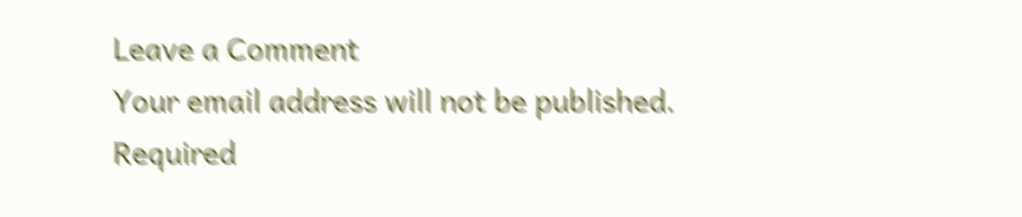Leave a Comment
Your email address will not be published. Required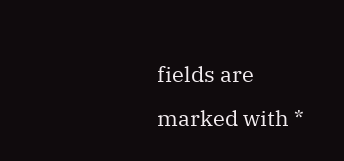fields are marked with *